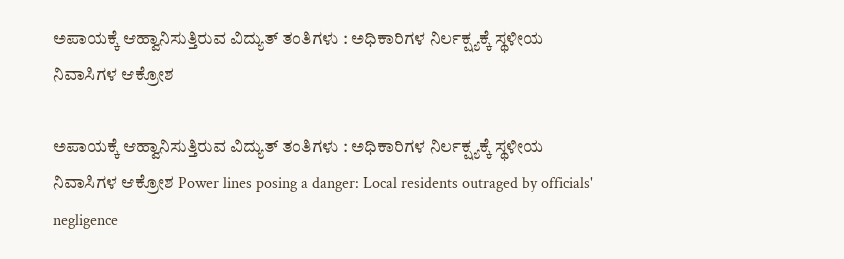ಅಪಾಯಕ್ಕೆ ಆಹ್ವಾನಿಸುತ್ತಿರುವ ವಿದ್ಯುತ್ ತಂತಿಗಳು : ಅಧಿಕಾರಿಗಳ ನಿರ್ಲಕ್ಷ್ಯಕ್ಕೆ ಸ್ಥಳೀಯ ನಿವಾಸಿಗಳ ಆಕ್ರೋಶ

ಅಪಾಯಕ್ಕೆ ಆಹ್ವಾನಿಸುತ್ತಿರುವ ವಿದ್ಯುತ್ ತಂತಿಗಳು : ಅಧಿಕಾರಿಗಳ ನಿರ್ಲಕ್ಷ್ಯಕ್ಕೆ ಸ್ಥಳೀಯ ನಿವಾಸಿಗಳ ಆಕ್ರೋಶ Power lines posing a danger: Local residents outraged by officials' negligence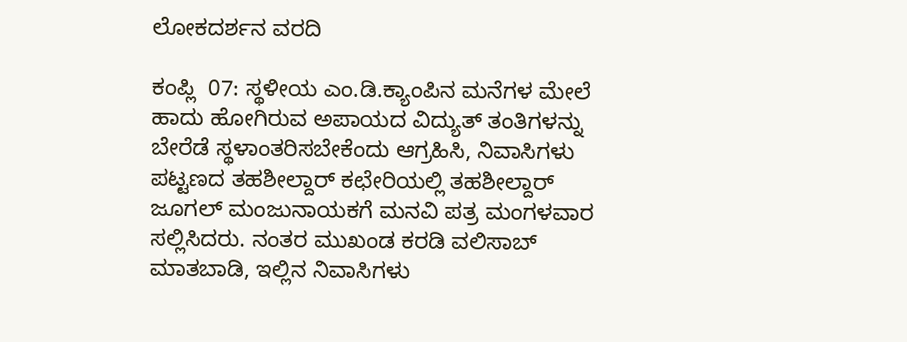ಲೋಕದರ್ಶನ ವರದಿ

ಕಂಪ್ಲಿ  07: ಸ್ಥಳೀಯ ಎಂ.ಡಿ.ಕ್ಯಾಂಪಿನ ಮನೆಗಳ ಮೇಲೆ ಹಾದು ಹೋಗಿರುವ ಅಪಾಯದ ವಿದ್ಯುತ್ ತಂತಿಗಳನ್ನು ಬೇರೆಡೆ ಸ್ಥಳಾಂತರಿಸಬೇಕೆಂದು ಆಗ್ರಹಿಸಿ, ನಿವಾಸಿಗಳು ಪಟ್ಟಣದ ತಹಶೀಲ್ದಾರ್ ಕಛೇರಿಯಲ್ಲಿ ತಹಶೀಲ್ದಾರ್ ಜೂಗಲ್ ಮಂಜುನಾಯಕಗೆ ಮನವಿ ಪತ್ರ ಮಂಗಳವಾರ ಸಲ್ಲಿಸಿದರು. ನಂತರ ಮುಖಂಡ ಕರಡಿ ವಲಿಸಾಬ್ ಮಾತಬಾಡಿ, ಇಲ್ಲಿನ ನಿವಾಸಿಗಳು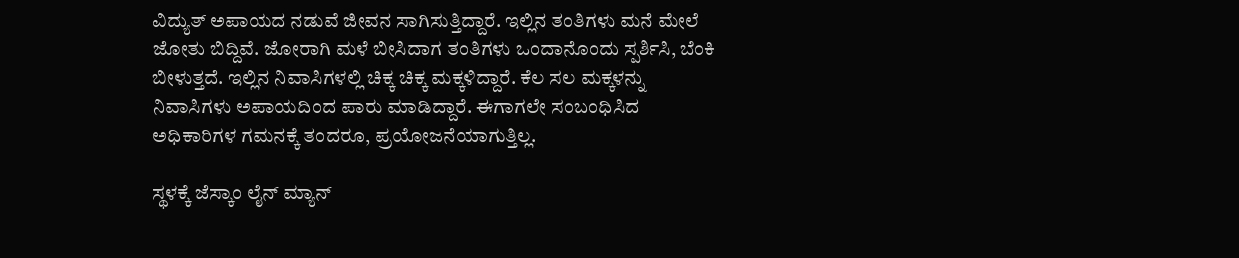ವಿದ್ಯುತ್ ಅಪಾಯದ ನಡುವೆ ಜೀವನ ಸಾಗಿಸುತ್ತಿದ್ದಾರೆ. ಇಲ್ಲಿನ ತಂತಿಗಳು ಮನೆ ಮೇಲೆ ಜೋತು ಬಿದ್ದಿವೆ. ಜೋರಾಗಿ ಮಳೆ ಬೀಸಿದಾಗ ತಂತಿಗಳು ಒಂದಾನೊಂದು ಸ್ಪರ್ಶಿಸಿ, ಬೆಂಕಿ ಬೀಳುತ್ತದೆ. ಇಲ್ಲಿನ ನಿವಾಸಿಗಳಲ್ಲಿ ಚಿಕ್ಕ ಚಿಕ್ಕ ಮಕ್ಕಳಿದ್ದಾರೆ. ಕೆಲ ಸಲ ಮಕ್ಕಳನ್ನು ನಿವಾಸಿಗಳು ಅಪಾಯದಿಂದ ಪಾರು ಮಾಡಿದ್ದಾರೆ. ಈಗಾಗಲೇ ಸಂಬಂಧಿಸಿದ ಅಧಿಕಾರಿಗಳ ಗಮನಕ್ಕೆ ತಂದರೂ, ಪ್ರಯೋಜನೆಯಾಗುತ್ತಿಲ್ಲ.

ಸ್ಥಳಕ್ಕೆ ಜೆಸ್ಕಾಂ ಲೈನ್ ಮ್ಯಾನ್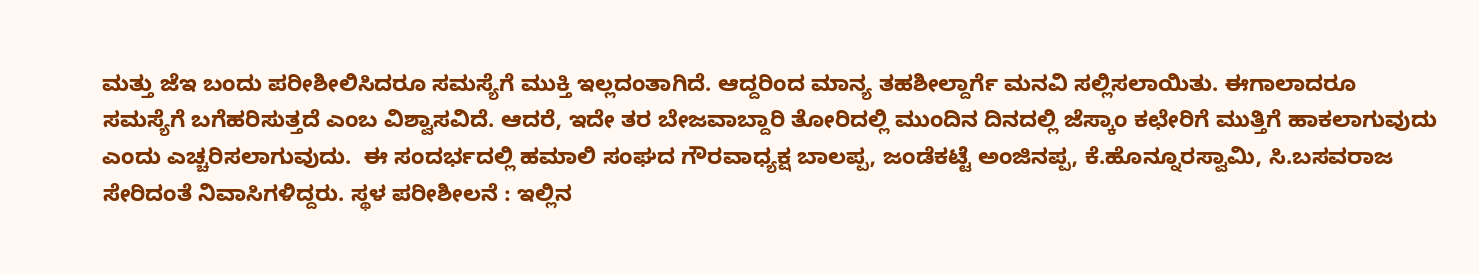ಮತ್ತು ಜೆಇ ಬಂದು ಪರೀಶೀಲಿಸಿದರೂ ಸಮಸ್ಯೆಗೆ ಮುಕ್ತಿ ಇಲ್ಲದಂತಾಗಿದೆ. ಆದ್ದರಿಂದ ಮಾನ್ಯ ತಹಶೀಲ್ದಾರ್ಗೆ ಮನವಿ ಸಲ್ಲಿಸಲಾಯಿತು. ಈಗಾಲಾದರೂ ಸಮಸ್ಯೆಗೆ ಬಗೆಹರಿಸುತ್ತದೆ ಎಂಬ ವಿಶ್ವಾಸವಿದೆ. ಆದರೆ, ಇದೇ ತರ ಬೇಜವಾಬ್ದಾರಿ ತೋರಿದಲ್ಲಿ ಮುಂದಿನ ದಿನದಲ್ಲಿ ಜೆಸ್ಕಾಂ ಕಛೇರಿಗೆ ಮುತ್ತಿಗೆ ಹಾಕಲಾಗುವುದು ಎಂದು ಎಚ್ಚರಿಸಲಾಗುವುದು.  ಈ ಸಂದರ್ಭದಲ್ಲಿ ಹಮಾಲಿ ಸಂಘದ ಗೌರವಾಧ್ಯಕ್ಷ ಬಾಲಪ್ಪ, ಜಂಡೆಕಟ್ಟೆ ಅಂಜಿನಪ್ಪ, ಕೆ.ಹೊನ್ನೂರಸ್ವಾಮಿ, ಸಿ.ಬಸವರಾಜ ಸೇರಿದಂತೆ ನಿವಾಸಿಗಳಿದ್ದರು. ಸ್ಥಳ ಪರೀಶೀಲನೆ : ಇಲ್ಲಿನ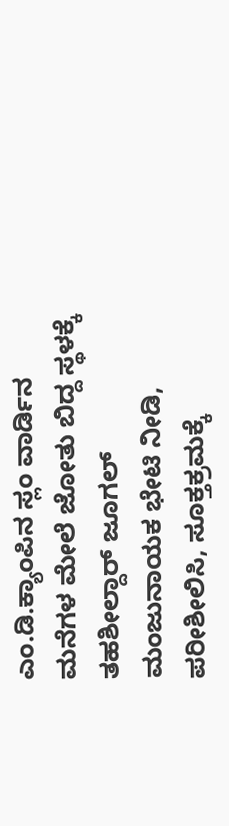ಎಂ.ಡಿ.ಕ್ಯಾಂಪಿನ ಸ್ಲಂ ವಾರ್ಡಿನ ಮನೆಗಳ ಮೇಲೆ ಜೋತು ಬಿದ್ದ ಸ್ಥಳಕ್ಕೆ ತಹಶೀಲ್ದಾರ್ ಜೂಗಲ್ ಮಂಜುನಾಯಕ ಭೇಟಿ ನೀಡಿ, ಪರೀಶೀಲಿಸಿ, ಸೂಕ್ತಕ್ರಮಕ್ಕೆ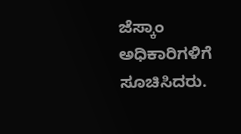ಜೆಸ್ಕಾಂ ಅಧಿಕಾರಿಗಳಿಗೆ ಸೂಚಿಸಿದರು.